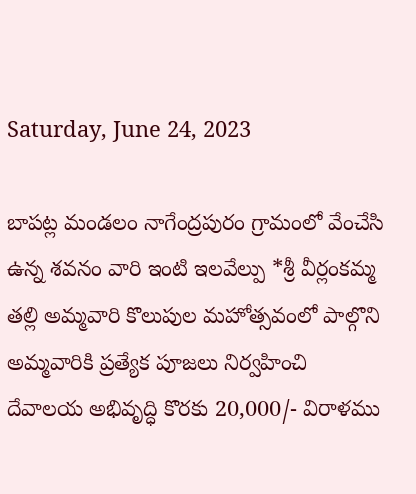Saturday, June 24, 2023

బాపట్ల మండలం నాగేంద్రపురం గ్రామంలో వేంచేసి ఉన్న శవనం వారి ఇంటి ఇలవేల్పు *శ్రీ వీర్లంకమ్మ తల్లి అమ్మవారి కొలుపుల మహోత్సవంలో పాల్గొని అమ్మవారికి ప్రత్యేక పూజలు నిర్వహించి దేవాలయ అభివృద్ధి కొరకు 20,000/- విరాళము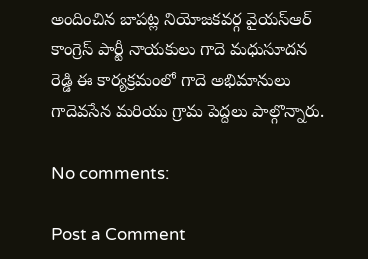అందించిన బాపట్ల నియోజకవర్గ వైయస్ఆర్ కాంగ్రెస్ పార్టీ నాయకులు గాదె మధుసూదన రెడ్డి ఈ కార్యక్రమంలో గాదె అభిమానులు గాదెవసేన మరియు గ్రామ పెద్దలు పాల్గొన్నారు.

No comments:

Post a Comment